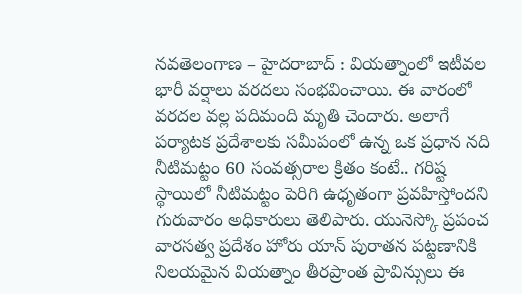నవతెలంగాణ – హైదరాబాద్ : వియత్నాంలో ఇటీవల భారీ వర్షాలు వరదలు సంభవించాయి. ఈ వారంలో వరదల వల్ల పదిమంది మృతి చెందారు. అలాగే పర్యాటక ప్రదేశాలకు సమీపంలో ఉన్న ఒక ప్రధాన నది నీటిమట్టం 60 సంవత్సరాల క్రితం కంటే.. గరిష్ట స్థాయిలో నీటిమట్టం పెరిగి ఉధృతంగా ప్రవహిస్తోందని గురువారం అధికారులు తెలిపారు. యునెస్కో ప్రపంచ వారసత్వ ప్రదేశం హోరు యాన్ పురాతన పట్టణానికి నిలయమైన వియత్నాం తీరప్రాంత ప్రావిన్సులు ఈ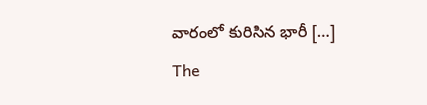వారంలో కురిసిన భారీ […]
The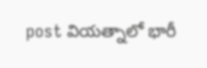post వియత్నాలో భారీ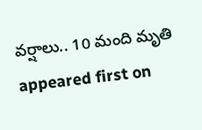వర్షాలు.. 10 మంది మృతి appeared first on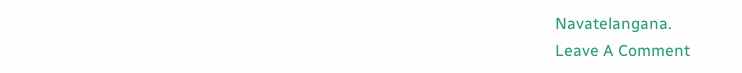Navatelangana.
Leave A Comment